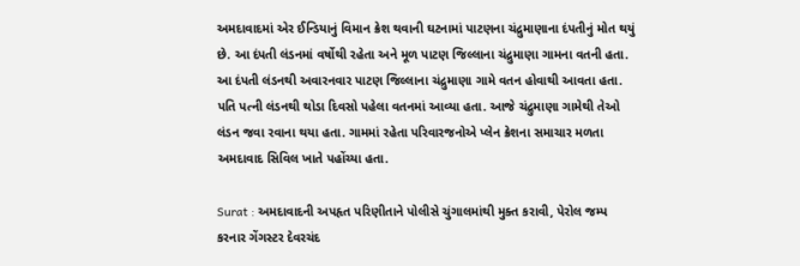અમદાવાદમાં એર ઈન્ડિયાનું વિમાન ક્રેશ થવાની ઘટનામાં પાટણના ચંદ્રુમાણાના દંપતીનું મોત થયું છે. આ દંપતી લંડનમાં વર્ષોથી રહેતા અને મૂળ પાટણ જિલ્લાના ચંદ્રુમાણા ગામના વતની હતા. આ દંપતી લંડનથી અવારનવાર પાટણ જિલ્લાના ચંદ્રુમાણા ગામે વતન હોવાથી આવતા હતા. પતિ પત્ની લંડનથી થોડા દિવસો પહેલા વતનમાં આવ્યા હતા. આજે ચંદ્રુમાણા ગામેથી તેઓ લંડન જવા રવાના થયા હતા. ગામમાં રહેતા પરિવારજનોએ પ્લેન ક્રેશના સમાચાર મળતા અમદાવાદ સિવિલ ખાતે પહોંચ્યા હતા.

Surat : અમદાવાદની અપહૃત પરિણીતાને પોલીસે ચુંગાલમાંથી મુક્ત કરાવી, પેરોલ જમ્પ કરનાર ગેંગસ્ટર દેવરચંદ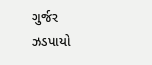ગુર્જર ઝડપાયો